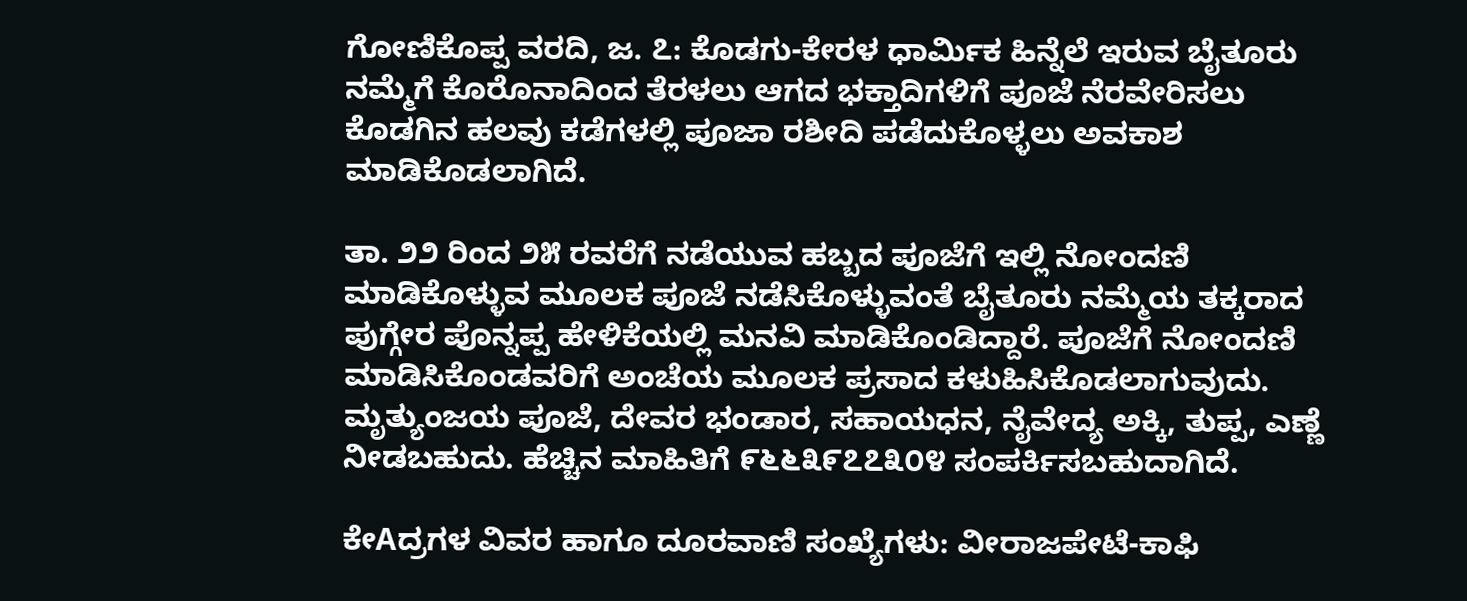ಗೋಣಿಕೊಪ್ಪ ವರದಿ, ಜ. ೭: ಕೊಡಗು-ಕೇರಳ ಧಾರ್ಮಿಕ ಹಿನ್ನೆಲೆ ಇರುವ ಬೈತೂರು ನಮ್ಮೆಗೆ ಕೊರೊನಾದಿಂದ ತೆರಳಲು ಆಗದ ಭಕ್ತಾದಿಗಳಿಗೆ ಪೂಜೆ ನೆರವೇರಿಸಲು ಕೊಡಗಿನ ಹಲವು ಕಡೆಗಳಲ್ಲಿ ಪೂಜಾ ರಶೀದಿ ಪಡೆದುಕೊಳ್ಳಲು ಅವಕಾಶ ಮಾಡಿಕೊಡಲಾಗಿದೆ.

ತಾ. ೨೨ ರಿಂದ ೨೫ ರವರೆಗೆ ನಡೆಯುವ ಹಬ್ಬದ ಪೂಜೆಗೆ ಇಲ್ಲಿ ನೋಂದಣಿ ಮಾಡಿಕೊಳ್ಳುವ ಮೂಲಕ ಪೂಜೆ ನಡೆಸಿಕೊಳ್ಳುವಂತೆ ಬೈತೂರು ನಮ್ಮೆಯ ತಕ್ಕರಾದ ಪುಗ್ಗೇರ ಪೊನ್ನಪ್ಪ ಹೇಳಿಕೆಯಲ್ಲಿ ಮನವಿ ಮಾಡಿಕೊಂಡಿದ್ದಾರೆ. ಪೂಜೆಗೆ ನೋಂದಣಿ ಮಾಡಿಸಿಕೊಂಡವರಿಗೆ ಅಂಚೆಯ ಮೂಲಕ ಪ್ರಸಾದ ಕಳುಹಿಸಿಕೊಡಲಾಗುವುದು. ಮೃತ್ಯುಂಜಯ ಪೂಜೆ, ದೇವರ ಭಂಡಾರ, ಸಹಾಯಧನ, ನೈವೇದ್ಯ ಅಕ್ಕಿ, ತುಪ್ಪ, ಎಣ್ಣೆ ನೀಡಬಹುದು. ಹೆಚ್ಚಿನ ಮಾಹಿತಿಗೆ ೯೬೬೩೯೭೭೩೦೪ ಸಂಪರ್ಕಿಸಬಹುದಾಗಿದೆ.

ಕೇAದ್ರಗಳ ವಿವರ ಹಾಗೂ ದೂರವಾಣಿ ಸಂಖ್ಯೆಗಳು: ವೀರಾಜಪೇಟೆ-ಕಾಫಿ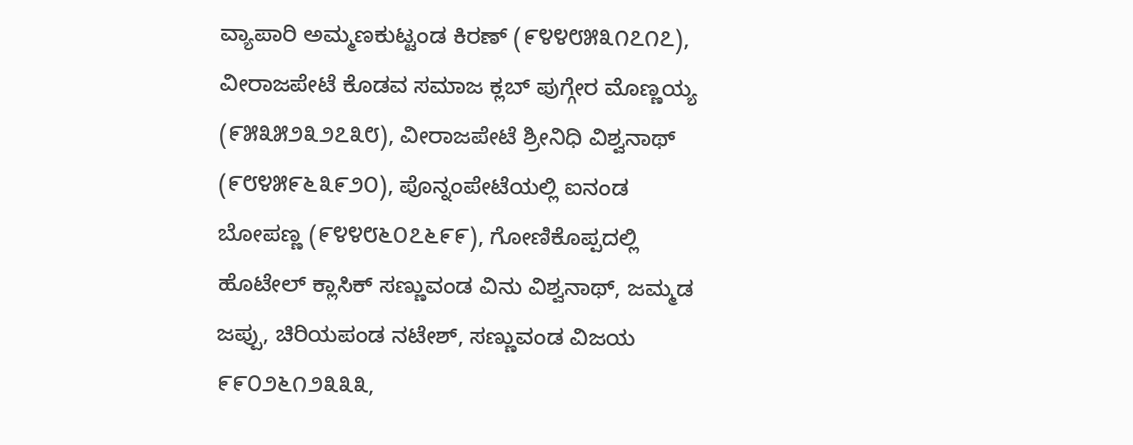ವ್ಯಾಪಾರಿ ಅಮ್ಮಣಕುಟ್ಟಂಡ ಕಿರಣ್ (೯೪೪೮೫೩೧೭೧೭), ವೀರಾಜಪೇಟೆ ಕೊಡವ ಸಮಾಜ ಕ್ಲಬ್ ಪುಗ್ಗೇರ ಮೊಣ್ಣಯ್ಯ (೯೫೩೫೨೩೨೭೩೮), ವೀರಾಜಪೇಟೆ ಶ್ರೀನಿಧಿ ವಿಶ್ವನಾಥ್ (೯೮೪೫೯೬೩೯೨೦), ಪೊನ್ನಂಪೇಟೆಯಲ್ಲಿ ಐನಂಡ ಬೋಪಣ್ಣ (೯೪೪೮೬೦೭೬೯೯), ಗೋಣಿಕೊಪ್ಪದಲ್ಲಿ ಹೊಟೇಲ್ ಕ್ಲಾಸಿಕ್ ಸಣ್ಣುವಂಡ ವಿನು ವಿಶ್ವನಾಥ್, ಜಮ್ಮಡ ಜಪ್ಪು, ಚಿರಿಯಪಂಡ ನಟೇಶ್, ಸಣ್ಣುವಂಡ ವಿಜಯ ೯೯೦೨೬೧೨೩೩೩,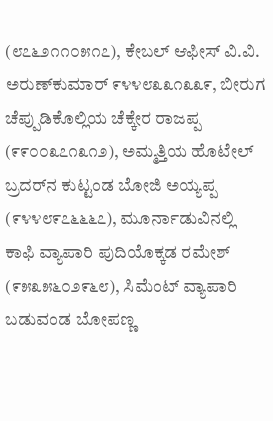(೮೭೬೨೧೧೦೫೧೭), ಕೇಬಲ್ ಆಫೀಸ್ ವಿ.ವಿ. ಅರುಣ್‌ಕುಮಾರ್ ೯೪೪೮೩೩೧೩೩೯, ಬೀರುಗ ಚೆಪ್ಪುಡಿಕೊಲ್ಲಿಯ ಚೆಕ್ಕೇರ ರಾಜಪ್ಪ (೯೯೦೦೩೭೧೩೧೨), ಅಮ್ಮತ್ತಿಯ ಹೊಟೇಲ್ ಬ್ರದರ್‌ನ ಕುಟ್ಟಂಡ ಬೋಜಿ ಅಯ್ಯಪ್ಪ (೯೪೪೮೯೭೬೬೬೭), ಮೂರ್ನಾಡುವಿನಲ್ಲಿ ಕಾಫಿ ವ್ಯಾಪಾರಿ ಪುದಿಯೊಕ್ಕಡ ರಮೇಶ್ (೯೫೩೫೬೦೨೯೬೮), ಸಿಮೆಂಟ್ ವ್ಯಾಪಾರಿ ಬಡುವಂಡ ಬೋಪಣ್ಣ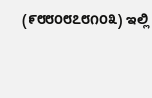(೯೮೮೦೮೭೮೧೦೩) ಇಲ್ಲಿ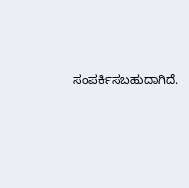ಸಂಪರ್ಕಿಸಬಹುದಾಗಿದೆ.